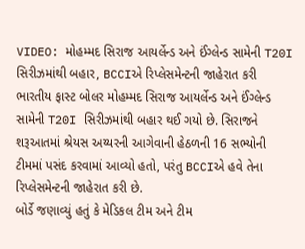VIDEO: મોહમ્મદ સિરાજ આયર્લેન્ડ અને ઈંગ્લેન્ડ સામેની T20I સિરીઝમાંથી બહાર, BCCIએ રિપ્લેસમેન્ટની જાહેરાત કરી
ભારતીય ફાસ્ટ બોલર મોહમ્મદ સિરાજ આયર્લેન્ડ અને ઈંગ્લેન્ડ સામેની T20I સિરીઝમાંથી બહાર થઈ ગયો છે. સિરાજને શરૂઆતમાં શ્રેયસ અય્યરની આગેવાની હેઠળની 16 સભ્યોની ટીમમાં પસંદ કરવામાં આવ્યો હતો, પરંતુ BCCIએ હવે તેના રિપ્લેસમેન્ટની જાહેરાત કરી છે.
બોર્ડે જણાવ્યું હતું કે મેડિકલ ટીમ અને ટીમ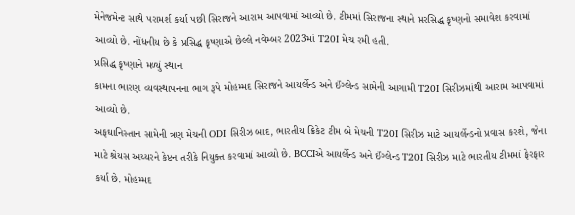મેનેજમેન્ટ સાથે પરામર્શ કર્યા પછી સિરાજને આરામ આપવામાં આવ્યો છે. ટીમમાં સિરાજના સ્થાને પ્તરસિદ્ધ કૃષ્ણનો સમાવેશ કરવામાં આવ્યો છે. નોંધનીય છે કે પ્રસિદ્ધ કૃષ્ણાએ છેલ્લે નવેમ્બર 2023માં T20I મેચ રમી હતી.
પ્રસિદ્ધ કૃષ્ણાને મળ્યું સ્થાન
કામના ભારણ વ્યવસ્થાપનના ભાગ રૂપે મોહમ્મદ સિરાજને આયર્લેન્ડ અને ઈંગ્લેન્ડ સામેની આગામી T20I સિરીઝમાંથી આરામ આપવામાં આવ્યો છે.
અફઘાનિસ્તાન સામેની ત્રણ મેચની ODI સિરીઝ બાદ, ભારતીય ક્રિકેટ ટીમ બે મેચની T20I સિરીઝ માટે આયર્લેન્ડનો પ્રવાસ કરશે, જેના માટે શ્રેયસ અય્યરને કેપ્ટન તરીકે નિયુક્ત કરવામાં આવ્યો છે. BCCIએ આયર્લેન્ડ અને ઈંગ્લેન્ડ T20I સિરીઝ માટે ભારતીય ટીમમાં ફેરફાર કર્યા છે. મોહમ્મદ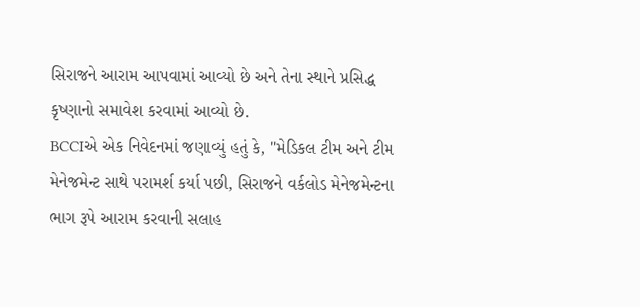સિરાજને આરામ આપવામાં આવ્યો છે અને તેના સ્થાને પ્રસિદ્ધ કૃષ્ણાનો સમાવેશ કરવામાં આવ્યો છે.
BCCIએ એક નિવેદનમાં જણાવ્યું હતું કે, "મેડિકલ ટીમ અને ટીમ મેનેજમેન્ટ સાથે પરામર્શ કર્યા પછી, સિરાજને વર્કલોડ મેનેજમેન્ટના ભાગ રૂપે આરામ કરવાની સલાહ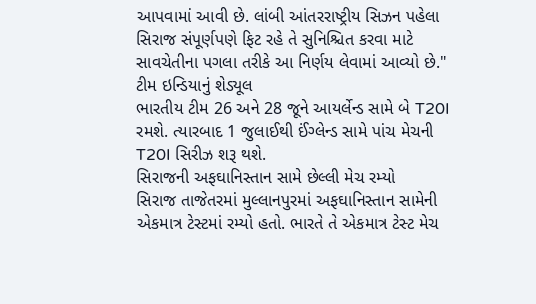આપવામાં આવી છે. લાંબી આંતરરાષ્ટ્રીય સિઝન પહેલા સિરાજ સંપૂર્ણપણે ફિટ રહે તે સુનિશ્ચિત કરવા માટે સાવચેતીના પગલા તરીકે આ નિર્ણય લેવામાં આવ્યો છે."
ટીમ ઇન્ડિયાનું શેડ્યૂલ
ભારતીય ટીમ 26 અને 28 જૂને આયર્લેન્ડ સામે બે T20I રમશે. ત્યારબાદ 1 જુલાઈથી ઈંગ્લેન્ડ સામે પાંચ મેચની T20I સિરીઝ શરૂ થશે.
સિરાજની અફઘાનિસ્તાન સામે છેલ્લી મેચ રમ્યો
સિરાજ તાજેતરમાં મુલ્લાનપુરમાં અફઘાનિસ્તાન સામેની એકમાત્ર ટેસ્ટમાં રમ્યો હતો. ભારતે તે એકમાત્ર ટેસ્ટ મેચ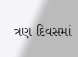ત્રણ દિવસમાં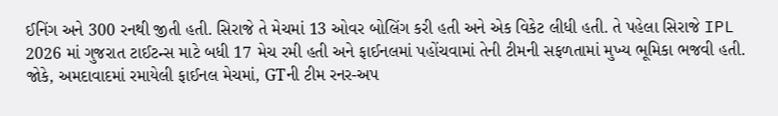ઈનિંગ અને 300 રનથી જીતી હતી. સિરાજે તે મેચમાં 13 ઓવર બોલિંગ કરી હતી અને એક વિકેટ લીધી હતી. તે પહેલા સિરાજે IPL 2026 માં ગુજરાત ટાઈટન્સ માટે બધી 17 મેચ રમી હતી અને ફાઈનલમાં પહોંચવામાં તેની ટીમની સફળતામાં મુખ્ય ભૂમિકા ભજવી હતી. જોકે, અમદાવાદમાં રમાયેલી ફાઈનલ મેચમાં, GTની ટીમ રનર-અપ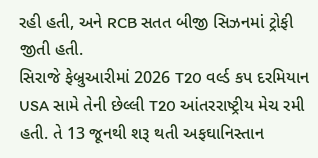રહી હતી, અને RCB સતત બીજી સિઝનમાં ટ્રોફી જીતી હતી.
સિરાજે ફેબ્રુઆરીમાં 2026 T20 વર્લ્ડ કપ દરમિયાન USA સામે તેની છેલ્લી T20 આંતરરાષ્ટ્રીય મેચ રમી હતી. તે 13 જૂનથી શરૂ થતી અફઘાનિસ્તાન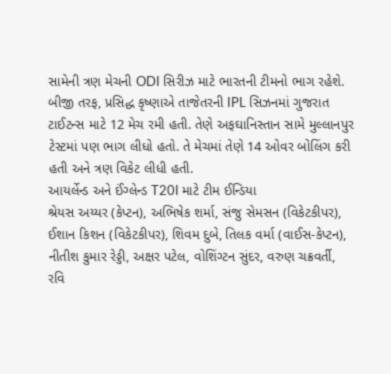સામેની ત્રણ મેચની ODI સિરીઝ માટે ભારતની ટીમનો ભાગ રહેશે.
બીજી તરફ, પ્રસિદ્ધ કૃષ્ણાએ તાજેતરની IPL સિઝનમાં ગુજરાત ટાઈટન્સ માટે 12 મેચ રમી હતી. તેણે અફઘાનિસ્તાન સામે મુલ્લાનપુર ટેસ્ટમાં પણ ભાગ લીધો હતો. તે મેચમાં તેણે 14 ઓવર બોલિંગ કરી હતી અને ત્રણ વિકેટ લીધી હતી.
આયર્લેન્ડ અને ઈંગ્લેન્ડ T20I માટે ટીમ ઈન્ડિયા
શ્રેયસ અય્યર (કેપ્ટન), અભિષેક શર્મા, સંજુ સેમસન (વિકેટકીપર), ઈશાન કિશન (વિકેટકીપર), શિવમ દુબે, તિલક વર્મા (વાઈસ-કેપ્ટન), નીતીશ કુમાર રેડ્ડી, અક્ષર પટેલ, વોશિંગ્ટન સુંદર, વરુણ ચક્રવર્તી, રવિ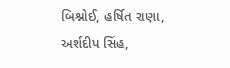બિશ્નોઈ, હર્ષિત રાણા, અર્શદીપ સિંહ,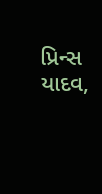પ્રિન્સ યાદવ,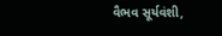વૈભવ સૂર્યવંશી,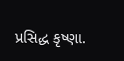પ્રસિદ્ધ કૃષ્ણા.